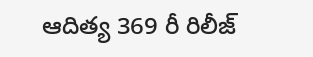ఆదిత్య 369 రీ రిలీజ్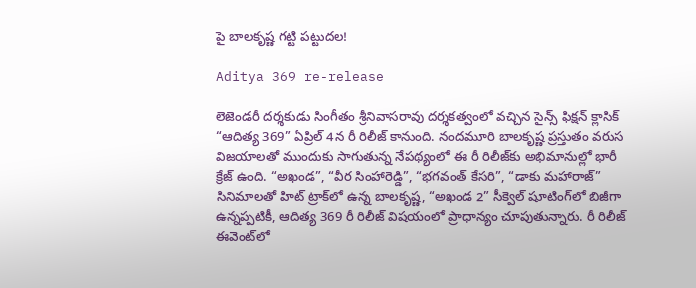పై బాలకృష్ణ గట్టి పట్టుదల!

Aditya 369 re-release

లెజెండరీ దర్శకుడు సింగీతం శ్రీనివాసరావు దర్శకత్వంలో వచ్చిన సైన్స్ ఫిక్షన్ క్లాసిక్ “ఆదిత్య 369” ఏప్రిల్ 4న రీ రిలీజ్ కానుంది. నందమూరి బాలకృష్ణ ప్రస్తుతం వరుస విజయాలతో ముందుకు సాగుతున్న నేపథ్యంలో ఈ రీ రిలీజ్‌కు అభిమానుల్లో భారీ క్రేజ్ ఉంది. “అఖండ”, “వీర సింహారెడ్డి”, “భగవంత్ కేసరి”, “డాకు మహారాజ్” సినిమాలతో హిట్ ట్రాక్‌లో ఉన్న బాలకృష్ణ, “అఖండ 2” సీక్వెల్ షూటింగ్‌లో బిజీగా ఉన్నప్పటికీ, ఆదిత్య 369 రీ రిలీజ్ విషయంలో ప్రాధాన్యం చూపుతున్నారు. రీ రిలీజ్ ఈవెంట్‌లో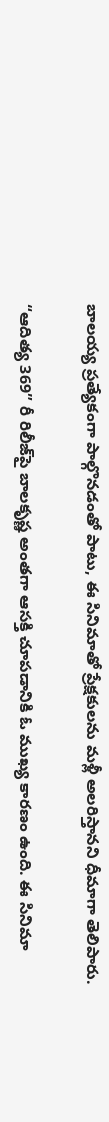బాలయ్య ప్రత్యేకంగా పాల్గొనడంతో పాటు, ఈ సినిమాతో ప్రేక్షకులను మళ్లీ అలరిస్తానని ధీమాగా తెలిపారు.

“ఆదిత్య 369” రీ రిలీజ్‌పై బాలకృష్ణ అంతగా ఆసక్తి చూపడానికి ఓ ముఖ్య కారణం ఉంది. ఈ సినిమా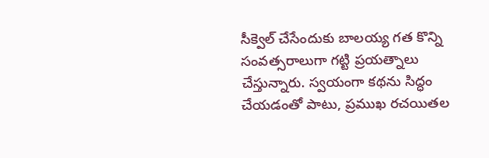సీక్వెల్‌ చేసేందుకు బాలయ్య గత కొన్ని సంవత్సరాలుగా గట్టి ప్రయత్నాలు చేస్తున్నారు. స్వయంగా కథను సిద్ధం చేయడంతో పాటు, ప్రముఖ రచయితల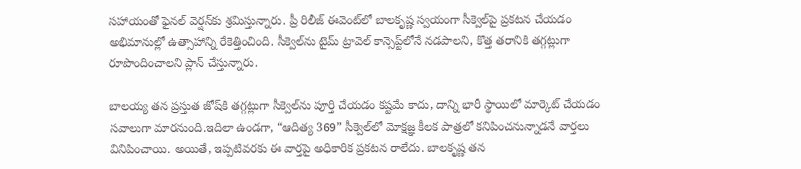సహాయంతో ఫైనల్ వెర్షన్‌కు శ్రమిస్తున్నారు. ప్రీ రిలీజ్ ఈవెంట్‌లో బాలకృష్ణ స్వయంగా సీక్వెల్‌పై ప్రకటన చేయడం అభిమానుల్లో ఉత్సాహాన్ని రేకెత్తించింది. సీక్వెల్‌ను టైమ్ ట్రావెల్ కాన్సెప్ట్‌లోనే నడపాలని, కొత్త తరానికి తగ్గట్లుగా రూపొందించాలని ప్లాన్ చేస్తున్నారు.

బాలయ్య తన ప్రస్తుత జోష్‌కి తగ్గట్లుగా సీక్వెల్‌ను పూర్తి చేయడం కష్టమే కాదు, దాన్ని భారీ స్థాయిలో మార్కెట్ చేయడం సవాలుగా మారనుంది.ఇదిలా ఉండగా, “ఆదిత్య 369” సీక్వెల్‌లో మోక్షజ్ఞ కీలక పాత్రలో కనిపించనున్నాడనే వార్తలు వినిపించాయి. అయితే, ఇప్పటివరకు ఈ వార్తపై అధికారిక ప్రకటన రాలేదు. బాలకృష్ణ తన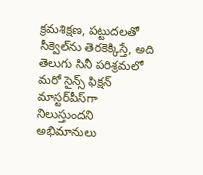క్రమశిక్షణ, పట్టుదలతో సీక్వెల్‌ను తెరకెక్కిస్తే, అది తెలుగు సినీ పరిశ్రమలో మరో సైన్స్ ఫిక్షన్ మాస్టర్‌పీస్‌గా నిలుస్తుందని అభిమానులు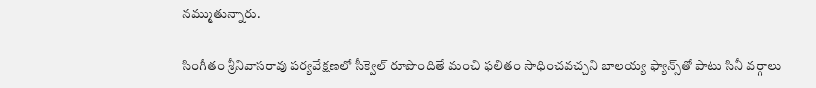నమ్ముతున్నారు.

సింగీతం శ్రీనివాసరావు పర్యవేక్షణలో సీక్వెల్‌ రూపొందితే మంచి ఫలితం సాధించవచ్చని బాలయ్య ఫ్యాన్స్‌తో పాటు సినీ వర్గాలు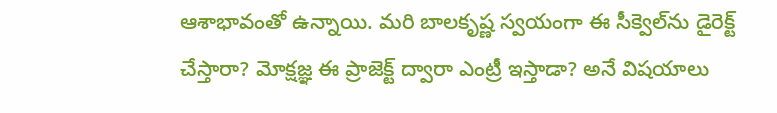ఆశాభావంతో ఉన్నాయి. మరి బాలకృష్ణ స్వయంగా ఈ సీక్వెల్‌ను డైరెక్ట్ చేస్తారా? మోక్షజ్ఞ ఈ ప్రాజెక్ట్ ద్వారా ఎంట్రీ ఇస్తాడా? అనే విషయాలు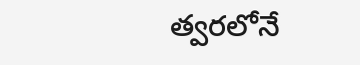త్వరలోనే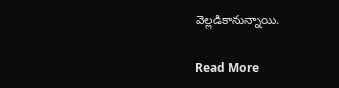వెల్లడికానున్నాయి.

Read More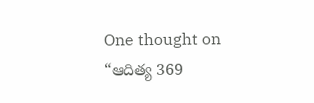One thought on “ఆదిత్య 369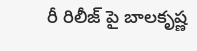రీ రిలీజ్ పై బాలకృష్ణ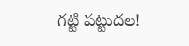గట్టి పట్టుదల!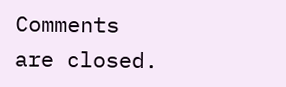Comments are closed.